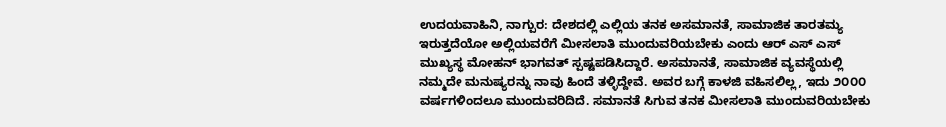ಉದಯವಾಹಿನಿ, ನಾಗ್ಪುರ: ದೇಶದಲ್ಲಿ ಎಲ್ಲಿಯ ತನಕ ಅಸಮಾನತೆ, ಸಾಮಾಜಿಕ ತಾರತಮ್ಯ ಇರುತ್ತದೆಯೋ ಅಲ್ಲಿಯವರೆಗೆ ಮೀಸಲಾತಿ ಮುಂದುವರಿಯಬೇಕು ಎಂದು ಆರ್ ಎಸ್ ಎಸ್ ಮುಖ್ಯಸ್ಥ ಮೋಹನ್ ಭಾಗವತ್ ಸ್ಪಷ್ಟಪಡಿಸಿದ್ದಾರೆ. ಅಸಮಾನತೆ, ಸಾಮಾಜಿಕ ವ್ಯವಸ್ಥೆಯಲ್ಲಿ ನಮ್ಮದೇ ಮನುಷ್ಯರನ್ನು ನಾವು ಹಿಂದೆ ತಳ್ಳಿದ್ದೇವೆ. ಅವರ ಬಗ್ಗೆ ಕಾಳಜಿ ವಹಿಸಲಿಲ್ಲ, ಇದು ೨೦೦೦ ವರ್ಷಗಳಿಂದಲೂ ಮುಂದುವರಿದಿದೆ. ಸಮಾನತೆ ಸಿಗುವ ತನಕ ಮೀಸಲಾತಿ ಮುಂದುವರಿಯಬೇಕು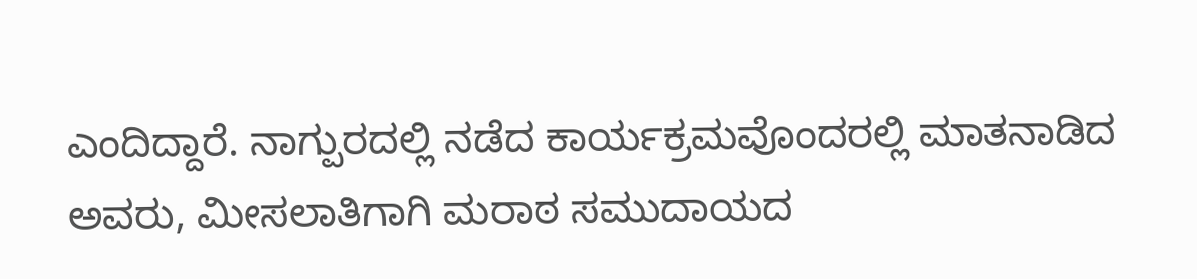ಎಂದಿದ್ದಾರೆ. ನಾಗ್ಪುರದಲ್ಲಿ ನಡೆದ ಕಾರ್ಯಕ್ರಮವೊಂದರಲ್ಲಿ ಮಾತನಾಡಿದ ಅವರು, ಮೀಸಲಾತಿಗಾಗಿ ಮರಾಠ ಸಮುದಾಯದ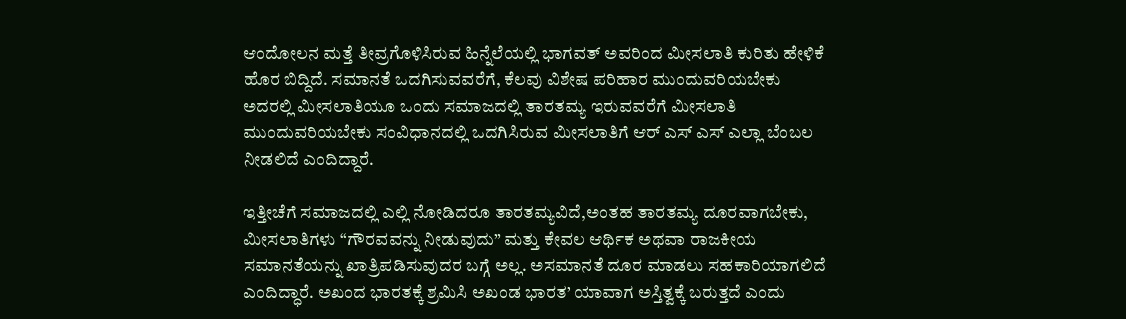ಆಂದೋಲನ ಮತ್ತೆ ತೀವ್ರಗೊಳಿಸಿರುವ ಹಿನ್ನೆಲೆಯಲ್ಲಿ ಭಾಗವತ್ ಅವರಿಂದ ಮೀಸಲಾತಿ ಕುರಿತು ಹೇಳಿಕೆ ಹೊರ ಬಿದ್ದಿದೆ. ಸಮಾನತೆ ಒದಗಿಸುವವರೆಗೆ, ಕೆಲವು ವಿಶೇಷ ಪರಿಹಾರ ಮುಂದುವರಿಯಬೇಕು ಅದರಲ್ಲಿ ಮೀಸಲಾತಿಯೂ ಒಂದು ಸಮಾಜದಲ್ಲಿ ತಾರತಮ್ಯ ಇರುವವರೆಗೆ ಮೀಸಲಾತಿ ಮುಂದುವರಿಯಬೇಕು ಸಂವಿಧಾನದಲ್ಲಿ ಒದಗಿಸಿರುವ ಮೀಸಲಾತಿಗೆ ಆರ್ ಎಸ್ ಎಸ್ ಎಲ್ಲಾ ಬೆಂಬಲ ನೀಡಲಿದೆ ಎಂದಿದ್ದಾರೆ.

ಇತ್ತೀಚೆಗೆ ಸಮಾಜದಲ್ಲಿ ಎಲ್ಲಿ ನೋಡಿದರೂ ತಾರತಮ್ಯವಿದೆ,ಅಂತಹ ತಾರತಮ್ಯ ದೂರವಾಗಬೇಕು, ಮೀಸಲಾತಿಗಳು “ಗೌರವವನ್ನು ನೀಡುವುದು” ಮತ್ತು ಕೇವಲ ಆರ್ಥಿಕ ಅಥವಾ ರಾಜಕೀಯ ಸಮಾನತೆಯನ್ನು ಖಾತ್ರಿಪಡಿಸುವುದರ ಬಗ್ಗೆ ಅಲ್ಲ. ಅಸಮಾನತೆ ದೂರ ಮಾಡಲು ಸಹಕಾರಿಯಾಗಲಿದೆ ಎಂದಿದ್ಧಾರೆ. ಅಖಂದ ಭಾರತಕ್ಕೆ ಶ್ರಮಿಸಿ ಅಖಂಡ ಭಾರತ’ ಯಾವಾಗ ಅಸ್ತಿತ್ವಕ್ಕೆ ಬರುತ್ತದೆ ಎಂದು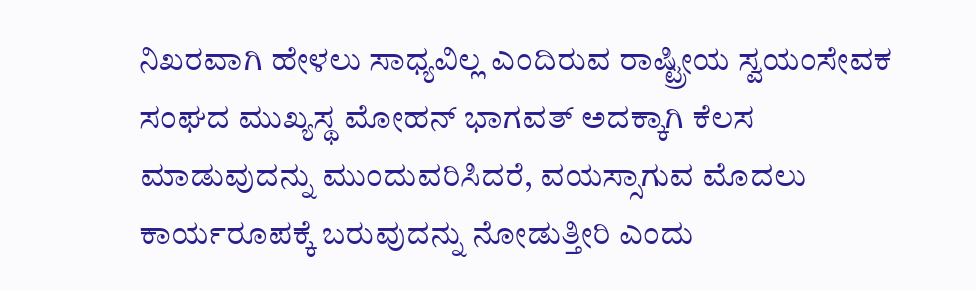ನಿಖರವಾಗಿ ಹೇಳಲು ಸಾಧ್ಯವಿಲ್ಲ ಎಂದಿರುವ ರಾಷ್ಟ್ರೀಯ ಸ್ವಯಂಸೇವಕ ಸಂಘದ ಮುಖ್ಯಸ್ಥ ಮೋಹನ್ ಭಾಗವತ್ ಅದಕ್ಕಾಗಿ ಕೆಲಸ ಮಾಡುವುದನ್ನು ಮುಂದುವರಿಸಿದರೆ, ವಯಸ್ಸಾಗುವ ಮೊದಲು ಕಾರ್ಯರೂಪಕ್ಕೆ ಬರುವುದನ್ನು ನೋಡುತ್ತೀರಿ ಎಂದು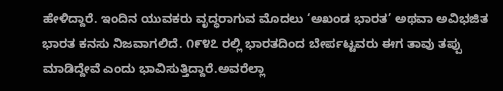ಹೇಳಿದ್ದಾರೆ. ಇಂದಿನ ಯುವಕರು ವೃದ್ಧರಾಗುವ ಮೊದಲು ‘ಅಖಂಡ ಭಾರತ’ ಅಥವಾ ಅವಿಭಜಿತ ಭಾರತ ಕನಸು ನಿಜವಾಗಲಿದೆ. ೧೯೪೭ ರಲ್ಲಿ ಭಾರತದಿಂದ ಬೇರ್ಪಟ್ಟವರು ಈಗ ತಾವು ತಪ್ಪು ಮಾಡಿದ್ದೇವೆ ಎಂದು ಭಾವಿಸುತ್ತಿದ್ದಾರೆ.ಅವರೆಲ್ಲಾ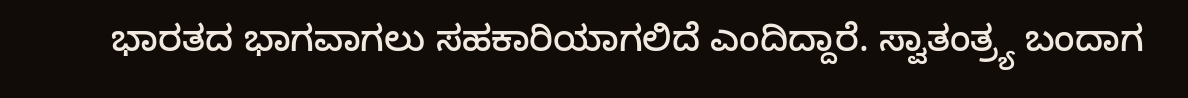ಭಾರತದ ಭಾಗವಾಗಲು ಸಹಕಾರಿಯಾಗಲಿದೆ ಎಂದಿದ್ದಾರೆ. ಸ್ವಾತಂತ್ರ್ಯ ಬಂದಾಗ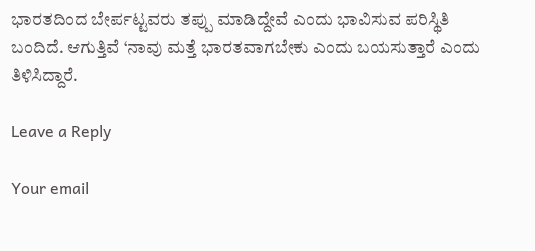ಭಾರತದಿಂದ ಬೇರ್ಪಟ್ಟವರು ತಪ್ಪು ಮಾಡಿದ್ದೇವೆ ಎಂದು ಭಾವಿಸುವ ಪರಿಸ್ಥಿತಿ ಬಂದಿದೆ. ಆಗುತ್ತಿವೆ ‘ನಾವು ಮತ್ತೆ ಭಾರತವಾಗಬೇಕು ಎಂದು ಬಯಸುತ್ತಾರೆ ಎಂದು ತಿಳಿಸಿದ್ದಾರೆ.

Leave a Reply

Your email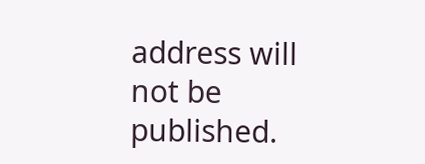address will not be published.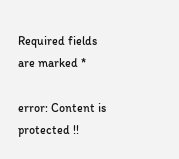Required fields are marked *

error: Content is protected !!